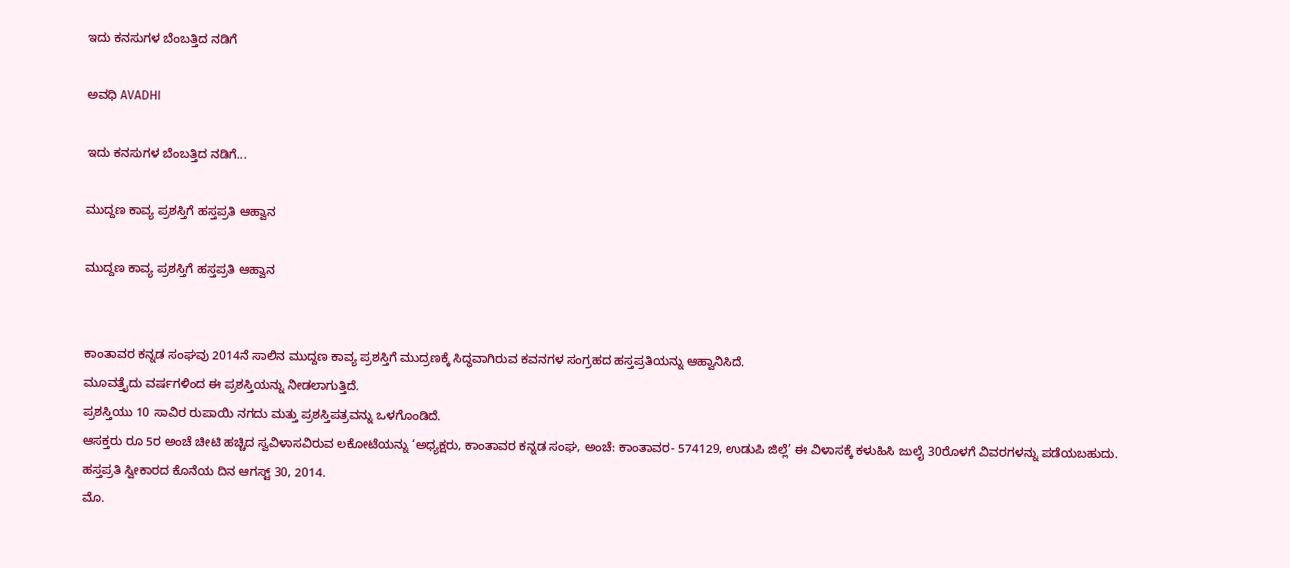ಇದು ಕನಸುಗಳ ಬೆಂಬತ್ತಿದ ನಡಿಗೆ‍

ಅವಧಿ AVADHI

ಇದು ಕನಸುಗಳ ಬೆಂಬತ್ತಿದ ನಡಿಗೆ...

ಮುದ್ದಣ ಕಾವ್ಯ ಪ್ರಶಸ್ತಿಗೆ ಹಸ್ತಪ್ರತಿ ಆಹ್ವಾನ

ಮುದ್ದಣ ಕಾವ್ಯ ಪ್ರಶಸ್ತಿಗೆ ಹಸ್ತಪ್ರತಿ ಆಹ್ವಾನ


ಕಾಂತಾವರ ಕನ್ನಡ ಸಂಘವು 2014ನೆ ಸಾಲಿನ ಮುದ್ದಣ ಕಾವ್ಯ ಪ್ರಶಸ್ತಿಗೆ ಮುದ್ರಣಕ್ಕೆ ಸಿದ್ಧವಾಗಿರುವ ಕವನಗಳ ಸಂಗ್ರಹದ ಹಸ್ತಪ್ರತಿಯನ್ನು ಆಹ್ವಾನಿಸಿದೆ.
ಮೂವತ್ತೈದು ವರ್ಷಗಳಿಂದ ಈ ಪ್ರಶಸ್ತಿಯನ್ನು ನೀಡಲಾಗುತ್ತಿದೆ.
ಪ್ರಶಸ್ತಿಯು 10 ಸಾವಿರ ರುಪಾಯಿ ನಗದು ಮತ್ತು ಪ್ರಶಸ್ತಿಪತ್ರವನ್ನು ಒಳಗೊಂಡಿದೆ.
ಆಸಕ್ತರು ರೂ 5ರ ಅಂಚೆ ಚೀಟಿ ಹಚ್ಚಿದ ಸ್ವವಿಳಾಸವಿರುವ ಲಕೋಟೆಯನ್ನು ‘ಅಧ್ಯಕ್ಷರು, ಕಾಂತಾವರ ಕನ್ನಡ ಸಂಘ, ಅಂಚೆ: ಕಾಂತಾವರ- 574129, ಉಡುಪಿ ಜಿಲ್ಲೆ’ ಈ ವಿಳಾಸಕ್ಕೆ ಕಳುಹಿಸಿ ಜುಲೈ 30ರೊಳಗೆ ವಿವರಗಳನ್ನು ಪಡೆಯಬಹುದು.
ಹಸ್ತಪ್ರತಿ ಸ್ವೀಕಾರದ ಕೊನೆಯ ದಿನ ಆಗಸ್ಟ್ 30, 2014.
ಮೊ.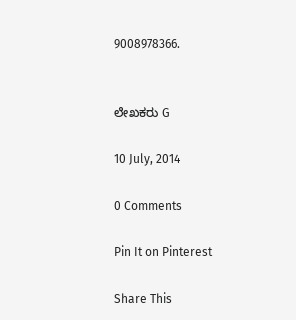9008978366.


ಲೇಖಕರು G

10 July, 2014

0 Comments

Pin It on Pinterest

Share This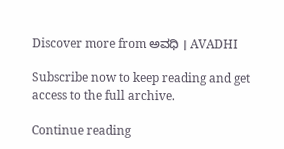Discover more from ಅವಧಿ । AVADHI

Subscribe now to keep reading and get access to the full archive.

Continue reading